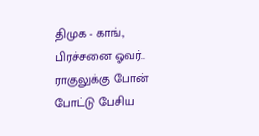திமுக - காங்., பிரச்சனை ஓவர்.. ராகுலுக்கு போன் போட்டு பேசிய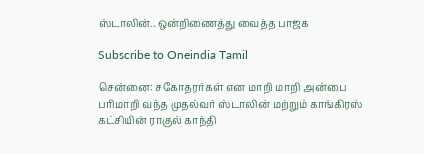ஸ்டாலின்.. ஒன்றிணைத்து வைத்த பாஜக

Subscribe to Oneindia Tamil

சென்னை: சகோதரர்கள் என மாறி மாறி அன்பை பரிமாறி வந்த முதல்வர் ஸ்டாலின் மற்றும் காங்கிரஸ் கட்சியின் ராகுல் காந்தி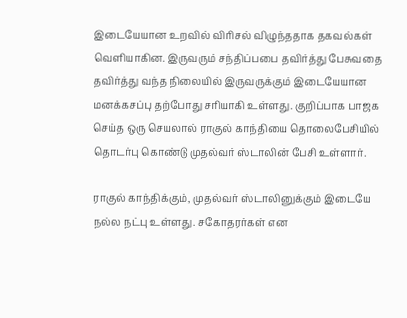இடையேயான உறவில் விரிசல் விழுந்ததாக தகவல்கள் வெளியாகின. இருவரும் சந்திப்பபை தவிர்த்து பேசுவதை தவிர்த்து வந்த நிலையில் இருவருக்கும் இடையேயான மனக்கசப்பு தற்போது சரியாகி உள்ளது. குறிப்பாக பாஜக செய்த ஒரு செயலால் ராகுல் காந்தியை தொலைபேசியில் தொடர்பு கொண்டு முதல்வர் ஸ்டாலின் பேசி உள்ளார்.

ராகுல் காந்திக்கும், முதல்வர் ஸ்டாலினுக்கும் இடையே நல்ல நட்பு உள்ளது. சகோதரர்கள் என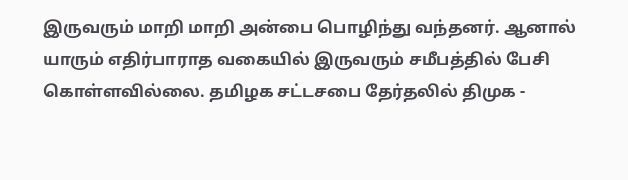இருவரும் மாறி மாறி அன்பை பொழிந்து வந்தனர். ஆனால் யாரும் எதிர்பாராத வகையில் இருவரும் சமீபத்தில் பேசி கொள்ளவில்லை. தமிழக சட்டசபை தேர்தலில் திமுக -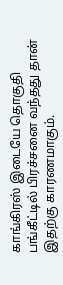காங்கிரஸ் இடையே தொகுதி பங்கீட்டில் பிரச்சனை வந்தது தான் இதற்கு காரணமாகும்.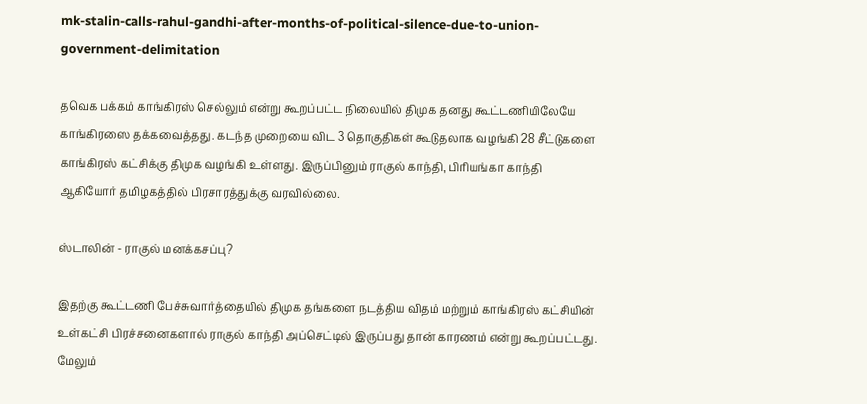mk-stalin-calls-rahul-gandhi-after-months-of-political-silence-due-to-union-government-delimitation

தவெக பக்கம் காங்கிரஸ் செல்லும் என்று கூறப்பட்ட நிலையில் திமுக தனது கூட்டணியிலேயே காங்கிரஸை தக்கவைத்தது. கடந்த முறையை விட 3 தொகுதிகள் கூடுதலாக வழங்கி 28 சீட்டுகளை காங்கிரஸ் கட்சிக்கு திமுக வழங்கி உள்ளது. இருப்பினும் ராகுல் காந்தி, பிரியங்கா காந்தி ஆகியோர் தமிழகத்தில் பிரசாரத்துக்கு வரவில்லை.

ஸ்டாலின் - ராகுல் மனக்கசப்பு?

இதற்கு கூட்டணி பேச்சுவார்த்தையில் திமுக தங்களை நடத்திய விதம் மற்றும் காங்கிரஸ் கட்சியின் உள்கட்சி பிரச்சனைகளால் ராகுல் காந்தி அப்செட்டில் இருப்பது தான் காரணம் என்று கூறப்பட்டது. மேலும்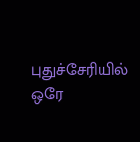புதுச்சேரியில் ஒரே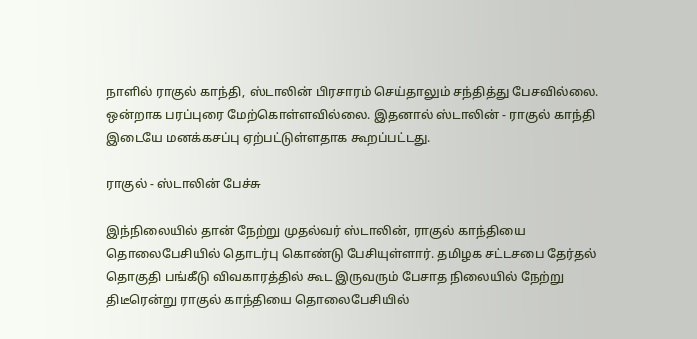நாளில் ராகுல் காந்தி, ஸ்டாலின் பிரசாரம் செய்தாலும் சந்தித்து பேசவில்லை. ஒன்றாக பரப்புரை மேற்கொள்ளவில்லை. இதனால் ஸ்டாலின் - ராகுல் காந்தி இடையே மனக்கசப்பு ஏற்பட்டுள்ளதாக கூறப்பட்டது.

ராகுல் - ஸ்டாலின் பேச்சு

இந்நிலையில் தான் நேற்று முதல்வர் ஸ்டாலின், ராகுல் காந்தியை தொலைபேசியில் தொடர்பு கொண்டு பேசியுள்ளார். தமிழக சட்டசபை தேர்தல் தொகுதி பங்கீடு விவகாரத்தில் கூட இருவரும் பேசாத நிலையில் நேற்று திடீரென்று ராகுல் காந்தியை தொலைபேசியில்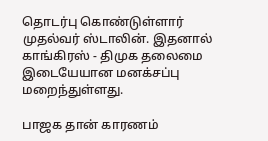தொடர்பு கொண்டுள்ளார் முதல்வர் ஸ்டாலின். இதனால் காங்கிரஸ் - திமுக தலைமை இடையேயான மனக்சப்பு மறைந்துள்ளது.

பாஜக தான் காரணம்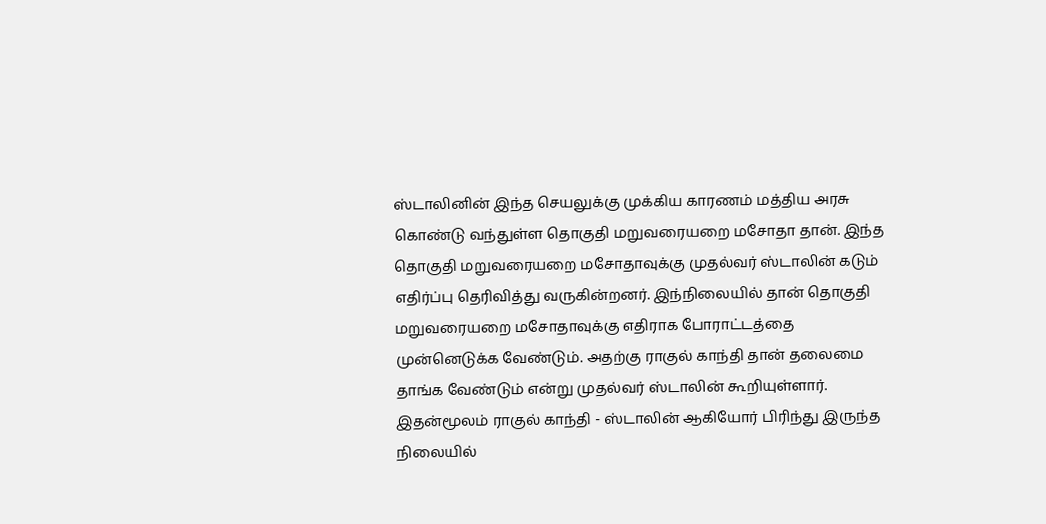ஸ்டாலினின் இந்த செயலுக்கு முக்கிய காரணம் மத்திய அரசு கொண்டு வந்துள்ள தொகுதி மறுவரையறை மசோதா தான். இந்த தொகுதி மறுவரையறை மசோதாவுக்கு முதல்வர் ஸ்டாலின் கடும் எதிர்ப்பு தெரிவித்து வருகின்றனர். இந்நிலையில் தான் தொகுதி மறுவரையறை மசோதாவுக்கு எதிராக போராட்டத்தை முன்னெடுக்க வேண்டும். அதற்கு ராகுல் காந்தி தான் தலைமை தாங்க வேண்டும் என்று முதல்வர் ஸ்டாலின் கூறியுள்ளார். இதன்மூலம் ராகுல் காந்தி - ஸ்டாலின் ஆகியோர் பிரிந்து இருந்த நிலையில்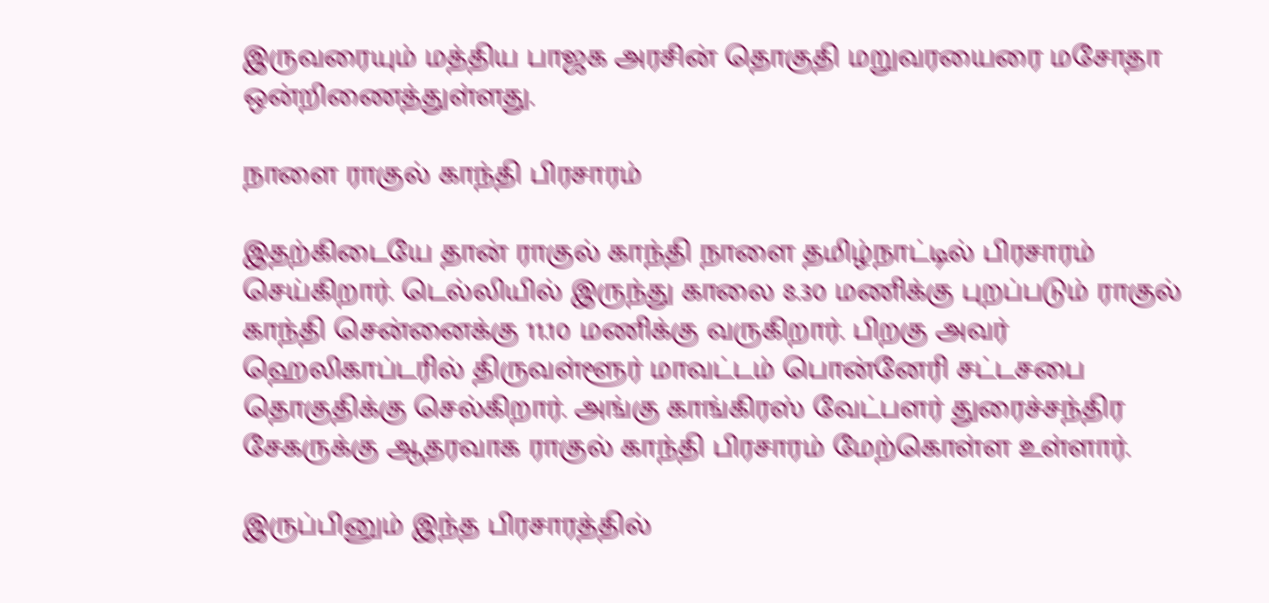இருவரையும் மத்திய பாஜக அரசின் தொகுதி மறுவரயைரை மசோதா ஒன்றிணைத்துள்ளது.

நாளை ராகுல் காந்தி பிரசாரம்

இதற்கிடையே தான் ராகுல் காந்தி நாளை தமிழ்நாட்டில் பிரசாரம் செய்கிறார். டெல்லியில் இருந்து காலை 8.30 மணிக்கு புறப்படும் ராகுல் காந்தி சென்னைக்கு 11.10 மணிக்கு வருகிறார். பிறகு அவர் ஹெலிகாப்டரில் திருவள்ளூர் மாவட்டம் பொன்னேரி சட்டசபை தொகுதிக்கு செல்கிறார். அங்கு காங்கிரஸ் வேட்பளர் துரைச்சந்திர சேகருக்கு ஆதரவாக ராகுல் காந்தி பிரசாரம் மேற்கொள்ள உள்ளார்.

இருப்பினும் இந்த பிரசாரத்தில்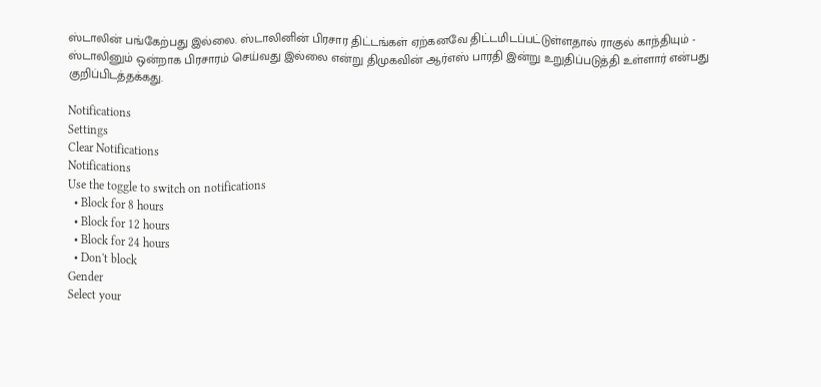ஸ்டாலின் பங்கேற்பது இல்லை. ஸ்டாலினின் பிரசார திட்டங்கள் ஏற்கனவே திட்டமிடப்பட்டுள்ளதால் ராகுல் காந்தியும் - ஸ்டாலினும் ஒன்றாக பிரசாரம் செய்வது இல்லை என்று திமுகவின் ஆர்எஸ் பாரதி இன்று உறுதிப்படுத்தி உள்ளார் என்பது குறிப்பிடத்தக்கது.

Notifications
Settings
Clear Notifications
Notifications
Use the toggle to switch on notifications
  • Block for 8 hours
  • Block for 12 hours
  • Block for 24 hours
  • Don't block
Gender
Select your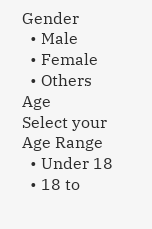Gender
  • Male
  • Female
  • Others
Age
Select your Age Range
  • Under 18
  • 18 to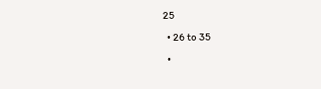25
  • 26 to 35
  •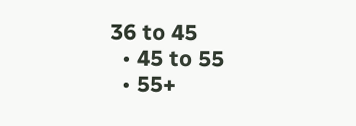36 to 45
  • 45 to 55
  • 55+